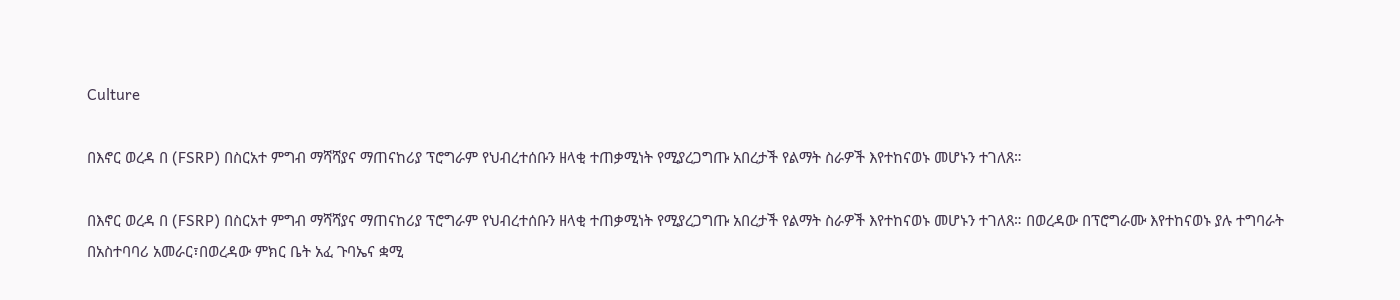Culture

በእኖር ወረዳ በ (FSRP) በስርአተ ምግብ ማሻሻያና ማጠናከሪያ ፕሮግራም የህብረተሰቡን ዘላቂ ተጠቃሚነት የሚያረጋግጡ አበረታች የልማት ስራዎች እየተከናወኑ መሆኑን ተገለጸ።

በእኖር ወረዳ በ (FSRP) በስርአተ ምግብ ማሻሻያና ማጠናከሪያ ፕሮግራም የህብረተሰቡን ዘላቂ ተጠቃሚነት የሚያረጋግጡ አበረታች የልማት ስራዎች እየተከናወኑ መሆኑን ተገለጸ። በወረዳው በፕሮግራሙ እየተከናወኑ ያሉ ተግባራት በአስተባባሪ አመራር፣በወረዳው ምክር ቤት አፈ ጉባኤና ቋሚ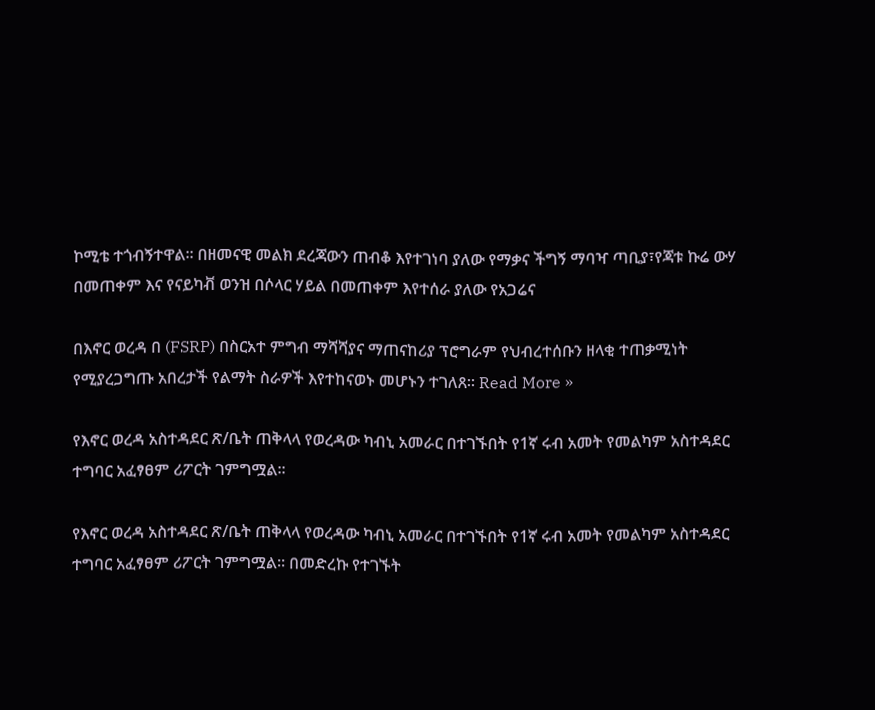ኮሚቴ ተጎብኝተዋል። በዘመናዊ መልክ ደረጃውን ጠብቆ እየተገነባ ያለው የማቃና ችግኝ ማባዣ ጣቢያ፣የጃቱ ኩሬ ውሃ በመጠቀም እና የናይካቭ ወንዝ በሶላር ሃይል በመጠቀም እየተሰራ ያለው የአጋሬና

በእኖር ወረዳ በ (FSRP) በስርአተ ምግብ ማሻሻያና ማጠናከሪያ ፕሮግራም የህብረተሰቡን ዘላቂ ተጠቃሚነት የሚያረጋግጡ አበረታች የልማት ስራዎች እየተከናወኑ መሆኑን ተገለጸ። Read More »

የእኖር ወረዳ አስተዳደር ጽ/ቤት ጠቅላላ የወረዳው ካብኒ አመራር በተገኙበት የ1ኛ ሩብ አመት የመልካም አስተዳደር ተግባር አፈፃፀም ሪፖርት ገምግሟል፡፡

የእኖር ወረዳ አስተዳደር ጽ/ቤት ጠቅላላ የወረዳው ካብኒ አመራር በተገኙበት የ1ኛ ሩብ አመት የመልካም አስተዳደር ተግባር አፈፃፀም ሪፖርት ገምግሟል፡፡ በመድረኩ የተገኙት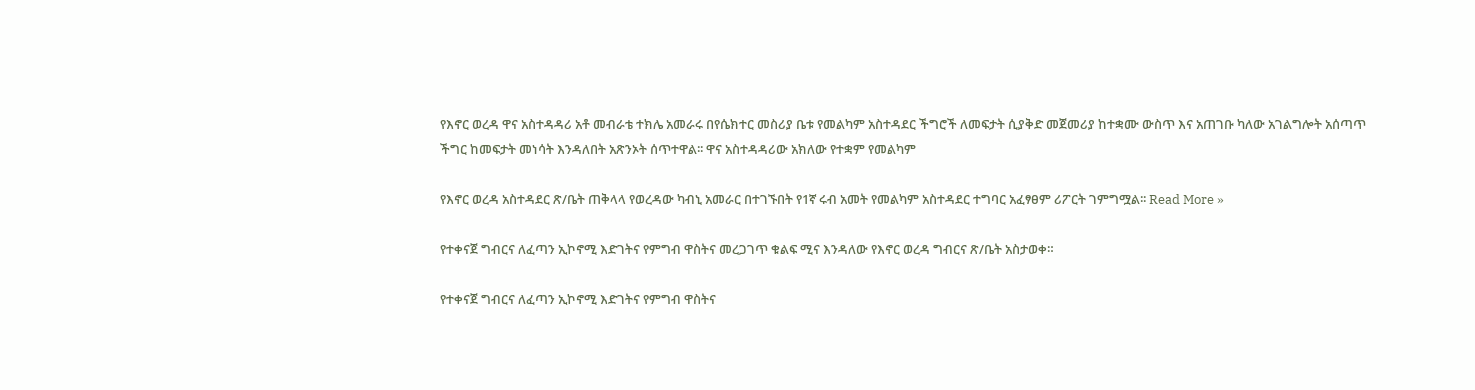የእኖር ወረዳ ዋና አስተዳዳሪ አቶ መብራቴ ተክሌ አመራሩ በየሴክተር መስሪያ ቤቱ የመልካም አስተዳደር ችግሮች ለመፍታት ሲያቅድ መጀመሪያ ከተቋሙ ውስጥ እና አጠገቡ ካለው አገልግሎት አሰጣጥ ችግር ከመፍታት መነሳት እንዳለበት አጽንኦት ሰጥተዋል፡፡ ዋና አስተዳዳሪው አክለው የተቋም የመልካም

የእኖር ወረዳ አስተዳደር ጽ/ቤት ጠቅላላ የወረዳው ካብኒ አመራር በተገኙበት የ1ኛ ሩብ አመት የመልካም አስተዳደር ተግባር አፈፃፀም ሪፖርት ገምግሟል፡፡ Read More »

የተቀናጀ ግብርና ለፈጣን ኢኮኖሚ እድገትና የምግብ ዋስትና መረጋገጥ ቁልፍ ሚና እንዳለው የእኖር ወረዳ ግብርና ጽ/ቤት አስታወቀ።

የተቀናጀ ግብርና ለፈጣን ኢኮኖሚ እድገትና የምግብ ዋስትና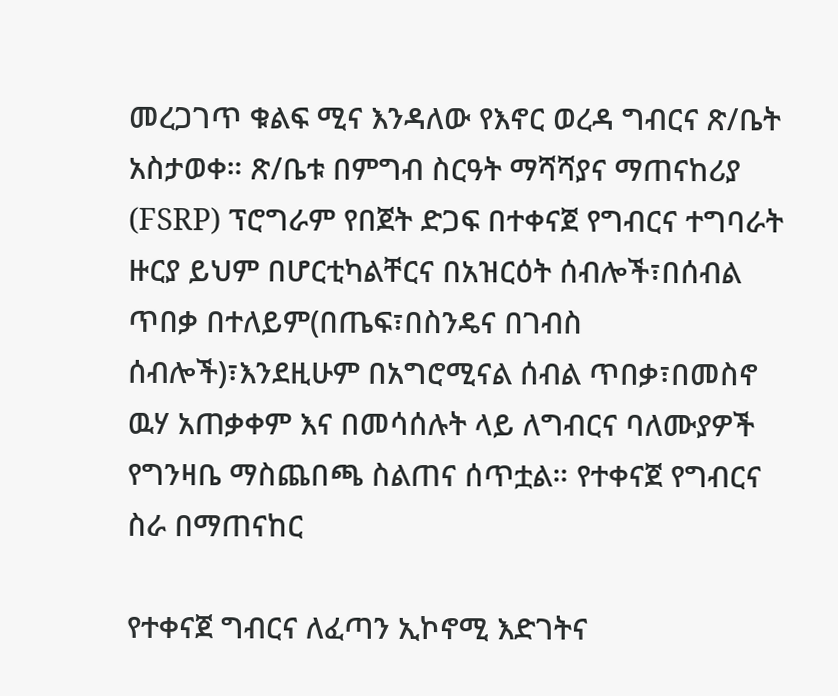መረጋገጥ ቁልፍ ሚና እንዳለው የእኖር ወረዳ ግብርና ጽ/ቤት አስታወቀ። ጽ/ቤቱ በምግብ ስርዓት ማሻሻያና ማጠናከሪያ (FSRP) ፕሮግራም የበጀት ድጋፍ በተቀናጀ የግብርና ተግባራት ዙርያ ይህም በሆርቲካልቸርና በአዝርዕት ሰብሎች፣በሰብል ጥበቃ በተለይም(በጤፍ፣በስንዴና በገብስ ሰብሎች)፣እንደዚሁም በአግሮሚናል ሰብል ጥበቃ፣በመስኖ ዉሃ አጠቃቀም እና በመሳሰሉት ላይ ለግብርና ባለሙያዎች የግንዛቤ ማስጨበጫ ስልጠና ሰጥቷል። የተቀናጀ የግብርና ስራ በማጠናከር

የተቀናጀ ግብርና ለፈጣን ኢኮኖሚ እድገትና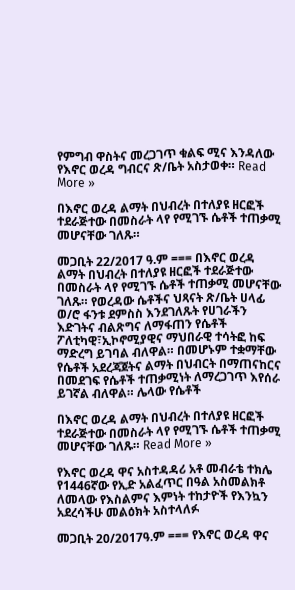የምግብ ዋስትና መረጋገጥ ቁልፍ ሚና እንዳለው የእኖር ወረዳ ግብርና ጽ/ቤት አስታወቀ። Read More »

በእኖር ወረዳ ልማት በህብረት በተለያዩ ዘርፎች ተደራጅተው በመስራት ላየ የሚገኙ ሴቶች ተጠቃሚ መሆናቸው ገለጹ።

መጋቢት 22/2017 ዓ.ም === በእኖር ወረዳ ልማት በህብረት በተለያዩ ዘርፎች ተደራጅተው በመስራት ላየ የሚገኙ ሴቶች ተጠቃሚ መሆናቸው ገለጹ። የወረዳው ሴቶችና ህጻናት ጽ/ቤት ሀላፊ ወ/ሮ ፋንቱ ደምስስ እንደገለጹት የሀገራችን እድገትና ብልጽግና ለማፋጠን የሴቶች ፖለቲካዊ፣ኢኮኖሚያዊና ማህበራዊ ተሳትፎ ከፍ ማድረግ ይገባል ብለዋል። በመሆኑም ተቋማቸው የሴቶች አደረጃጀትና ልማት በህብርት በማጠናከርና በመደገፍ የሴቶች ተጠቃሚነት ለማረጋገጥ እየሰራ ይገኛል ብለዋል። ሌላው የሴቶች

በእኖር ወረዳ ልማት በህብረት በተለያዩ ዘርፎች ተደራጅተው በመስራት ላየ የሚገኙ ሴቶች ተጠቃሚ መሆናቸው ገለጹ። Read More »

የእኖር ወረዳ ዋና አስተዳዳሪ አቶ መብራቴ ተክሌ የ1446ኛው የኢድ አልፈጥር በዓል አስመልክቶ ለመላው የእስልምና እምነት ተከታዮች የእንኳን አደረሳችሁ መልዕክት አስተላለፉ

መጋቢት 20/2017ዓ.ም === የእኖር ወረዳ ዋና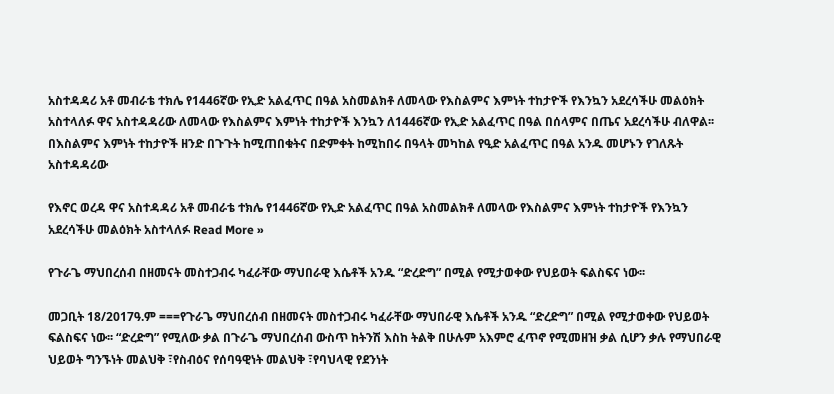አስተዳዳሪ አቶ መብራቴ ተክሌ የ1446ኛው የኢድ አልፈጥር በዓል አስመልክቶ ለመላው የእስልምና እምነት ተከታዮች የእንኳን አደረሳችሁ መልዕክት አስተላለፉ ዋና አስተዳዳሪው ለመላው የእስልምና እምነት ተከታዮች እንኳን ለ1446ኛው የኢድ አልፈጥር በዓል በሰላምና በጤና አደረሳችሁ ብለዋል፡፡ በእስልምና እምነት ተከታዮች ዘንድ በጉጉት ከሚጠበቁትና በድምቀት ከሚከበሩ በዓላት መካከል የዒድ አልፈጥር በዓል አንዱ መሆኑን የገለጹት አስተዳዳሪው

የእኖር ወረዳ ዋና አስተዳዳሪ አቶ መብራቴ ተክሌ የ1446ኛው የኢድ አልፈጥር በዓል አስመልክቶ ለመላው የእስልምና እምነት ተከታዮች የእንኳን አደረሳችሁ መልዕክት አስተላለፉ Read More »

የጉራጌ ማህበረሰብ በዘመናት መስተጋብሩ ካፈራቸው ማህበራዊ እሴቶች አንዱ “ድረድግ” በሚል የሚታወቀው የህይወት ፍልስፍና ነው፡፡

መጋቢት 18/2017ዓ.ም ===የጉራጌ ማህበረሰብ በዘመናት መስተጋብሩ ካፈራቸው ማህበራዊ እሴቶች አንዱ “ድረድግ” በሚል የሚታወቀው የህይወት ፍልስፍና ነው፡፡ “ድረድግ” የሚለው ቃል በጉራጌ ማህበረሰብ ውስጥ ከትንሽ እስከ ትልቅ በሁሉም አእምሮ ፈጥኖ የሚመዘዝ ቃል ሲሆን ቃሉ የማህበራዊ ህይወት ግንኙነት መልህቅ ፣የስብዕና የሰባዓዊነት መልህቅ ፣የባህላዊ የደንነት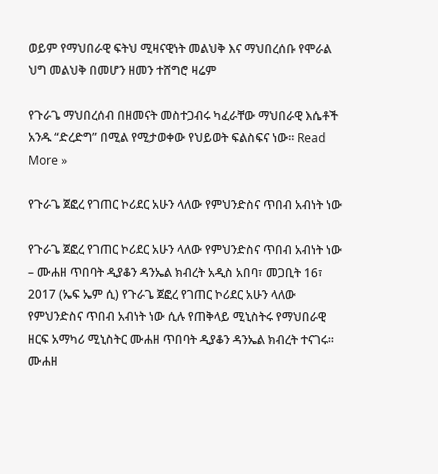ወይም የማህበራዊ ፍትህ ሚዛናዊነት መልህቅ እና ማህበረሰቡ የሞራል ህግ መልህቅ በመሆን ዘመን ተሸግሮ ዛሬም

የጉራጌ ማህበረሰብ በዘመናት መስተጋብሩ ካፈራቸው ማህበራዊ እሴቶች አንዱ “ድረድግ” በሚል የሚታወቀው የህይወት ፍልስፍና ነው፡፡ Read More »

የጉራጌ ጀፎረ የገጠር ኮሪደር አሁን ላለው የምህንድስና ጥበብ አብነት ነው

የጉራጌ ጀፎረ የገጠር ኮሪደር አሁን ላለው የምህንድስና ጥበብ አብነት ነው – ሙሐዘ ጥበባት ዲያቆን ዳንኤል ክብረት አዲስ አበባ፣ መጋቢት 16፣ 2017 (ኤፍ ኤም ሲ) የጉራጌ ጀፎረ የገጠር ኮሪደር አሁን ላለው የምህንድስና ጥበብ አብነት ነው ሲሉ የጠቅላይ ሚኒስትሩ የማህበራዊ ዘርፍ አማካሪ ሚኒስትር ሙሐዘ ጥበባት ዲያቆን ዳንኤል ክብረት ተናገሩ። ሙሐዘ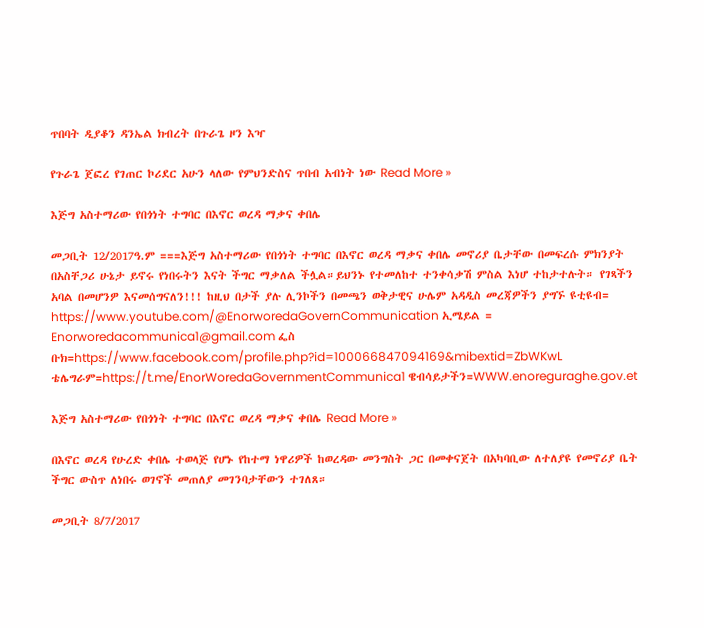ጥበባት ዲያቆን ዳንኤል ክብረት በጉራጌ ዞን እዣ

የጉራጌ ጀፎረ የገጠር ኮሪደር አሁን ላለው የምህንድስና ጥበብ አብነት ነው Read More »

እጅግ አስተማሪው የበጎነት ተግባር በእኖር ወረዳ ማቃና ቀበሌ

መጋቢት 12/2017ዓ.ም ===እጅግ አስተማሪው የበጎነት ተግባር በእኖር ወረዳ ማቃና ቀበሌ መኖሪያ ቤታቸው በመፍረሱ ምክንያት በአስቸጋሪ ሁኔታ ይኖሩ የነበሩትን እናት ችግር ማቃለል ችሏል።ይህንኑ የተመለከተ ተንቀሳቃሽ ምስል እነሆ ተከታተሉት። የገጻችን አባል በመሆንዎ እናመሰግናለን!!! ከዚህ በታች ያሉ ሊንኮችን በመጫን ወቅታዊና ሁሌም አዳዲስ መረጃዎችን ያግኙ ዩቲዩብ= https://www.youtube.com/@EnorworedaGovernCommunication ኢሜይል = Enorworedacommunica1@gmail.com ፌስ ቡክ=https://www.facebook.com/profile.php?id=100066847094169&mibextid=ZbWKwL ቴሌግራም=https://t.me/EnorWoredaGovernmentCommunica1 ዌብሳይታችን=WWW.enoreguraghe.gov.et

እጅግ አስተማሪው የበጎነት ተግባር በእኖር ወረዳ ማቃና ቀበሌ Read More »

በእኖር ወረዳ የሁረድ ቀበሌ ተወላጅ የሆኑ የከተማ ነዋሪዎች ከወረዳው መንግስት ጋር በመቀናጀት በአካባቢው ለተለያዩ የመኖሪያ ቤት ችግር ውስጥ ለነበሩ ወገኖች መጠለያ መገንባታቸውን ተገለጸ።

መጋቢት 8/7/2017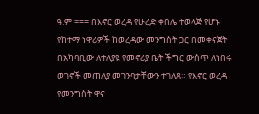ዓ.ም === በእኖር ወረዳ የሁረድ ቀበሌ ተወላጅ የሆኑ የከተማ ነዋሪዎች ከወረዳው መንግስት ጋር በመቀናጀት በአካባቢው ለተለያዩ የመኖሪያ ቤት ችግር ውስጥ ለነበሩ ወገኖች መጠለያ መገንባታቸውን ተገለጸ። የእኖር ወረዳ የመንግስት ዋና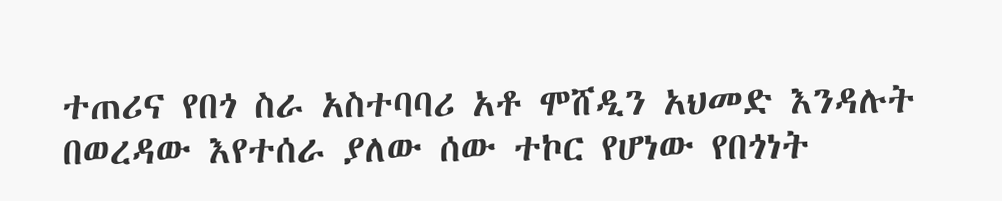ተጠሪና የበጎ ስራ አስተባባሪ አቶ ሞሸዲን አህመድ እንዳሉት በወረዳው እየተሰራ ያለው ሰው ተኮር የሆነው የበጎነት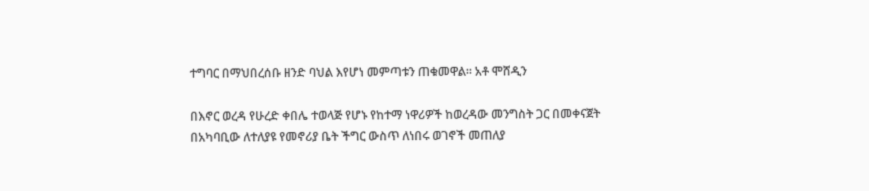ተግባር በማህበረሰቡ ዘንድ ባህል እየሆነ መምጣቱን ጠቁመዋል። አቶ ሞሸዲን

በእኖር ወረዳ የሁረድ ቀበሌ ተወላጅ የሆኑ የከተማ ነዋሪዎች ከወረዳው መንግስት ጋር በመቀናጀት በአካባቢው ለተለያዩ የመኖሪያ ቤት ችግር ውስጥ ለነበሩ ወገኖች መጠለያ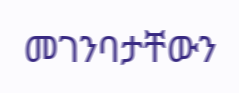መገንባታቸውን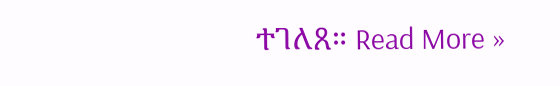ተገለጸ። Read More »